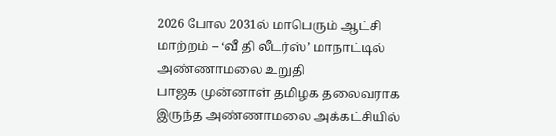2026 போல 2031ல் மாபெரும் ஆட்சி மாற்றம் – ‘வீ தி லீடர்ஸ்’ மாநாட்டில் அண்ணாமலை உறுதி
பாஜக முன்னாள் தமிழக தலைவராக இருந்த அண்ணாமலை அக்கட்சியில்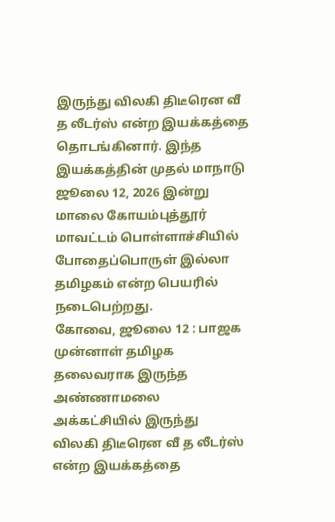இருந்து விலகி திடீரென வீ த லீடர்ஸ் என்ற இயக்கத்தை தொடங்கினார். இந்த இயக்கத்தின் முதல் மாநாடு ஜூலை 12, 2026 இன்று மாலை கோயம்புத்தூர் மாவட்டம் பொள்ளாச்சியில் போதைப்பொருள் இல்லா தமிழகம் என்ற பெயரில் நடைபெற்றது.
கோவை, ஜூலை 12 : பாஜக முன்னாள் தமிழக தலைவராக இருந்த அண்ணாமலை அக்கட்சியில் இருந்து விலகி திடீரென வீ த லீடர்ஸ் என்ற இயக்கத்தை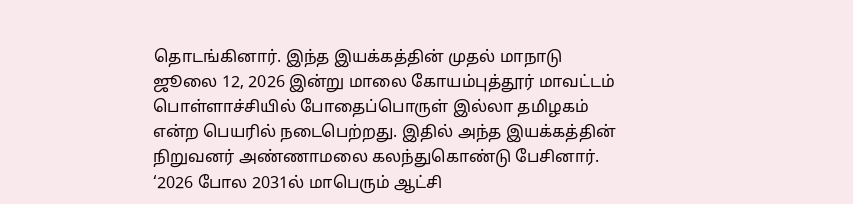தொடங்கினார். இந்த இயக்கத்தின் முதல் மாநாடு ஜூலை 12, 2026 இன்று மாலை கோயம்புத்தூர் மாவட்டம் பொள்ளாச்சியில் போதைப்பொருள் இல்லா தமிழகம் என்ற பெயரில் நடைபெற்றது. இதில் அந்த இயக்கத்தின் நிறுவனர் அண்ணாமலை கலந்துகொண்டு பேசினார்.
‘2026 போல 2031ல் மாபெரும் ஆட்சி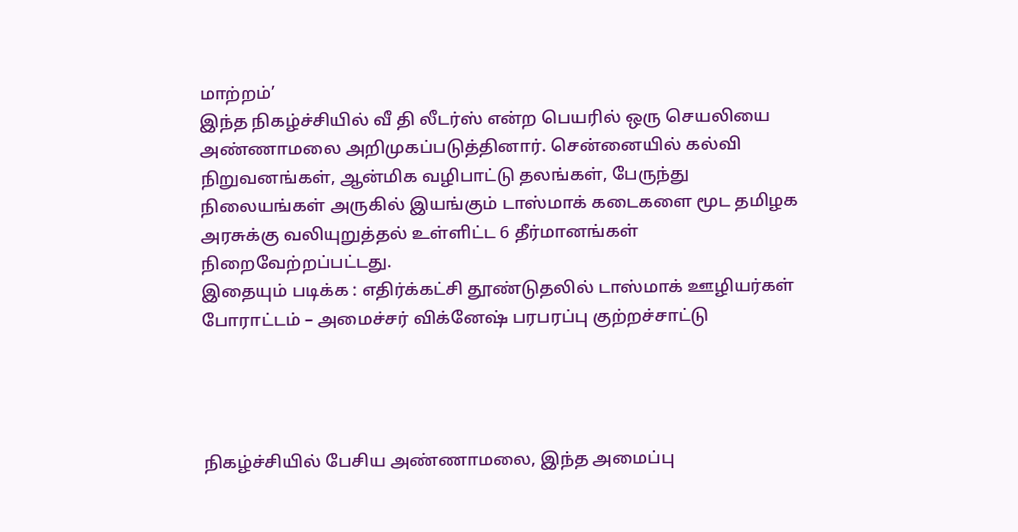மாற்றம்’
இந்த நிகழ்ச்சியில் வீ தி லீடர்ஸ் என்ற பெயரில் ஒரு செயலியை அண்ணாமலை அறிமுகப்படுத்தினார். சென்னையில் கல்வி நிறுவனங்கள், ஆன்மிக வழிபாட்டு தலங்கள், பேருந்து நிலையங்கள் அருகில் இயங்கும் டாஸ்மாக் கடைகளை மூட தமிழக அரசுக்கு வலியுறுத்தல் உள்ளிட்ட 6 தீர்மானங்கள் நிறைவேற்றப்பட்டது.
இதையும் படிக்க : எதிர்க்கட்சி தூண்டுதலில் டாஸ்மாக் ஊழியர்கள் போராட்டம் – அமைச்சர் விக்னேஷ் பரபரப்பு குற்றச்சாட்டு




நிகழ்ச்சியில் பேசிய அண்ணாமலை, இந்த அமைப்பு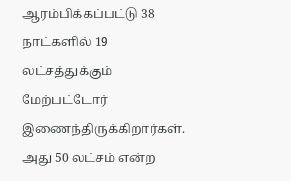ஆரம்பிக்கப்பட்டு 38 நாட்களில் 19 லட்சத்துக்கும் மேற்பட்டோர் இணைந்திருக்கிறார்கள். அது 50 லட்சம் என்ற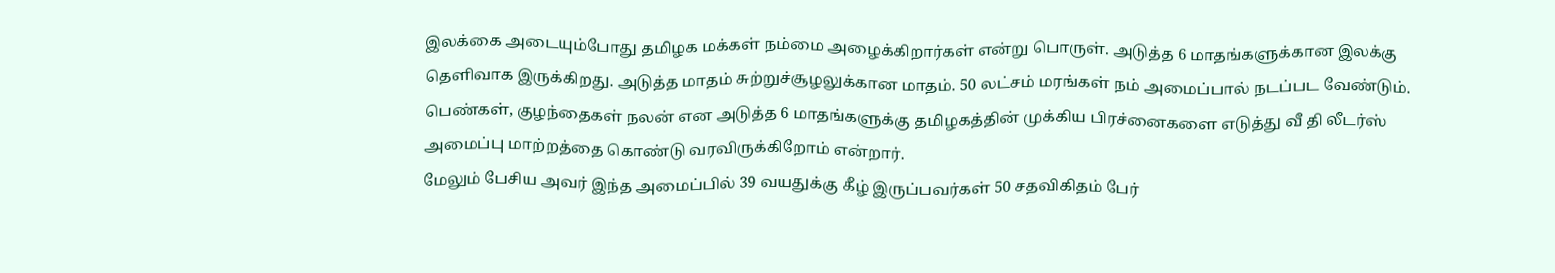இலக்கை அடையும்போது தமிழக மக்கள் நம்மை அழைக்கிறார்கள் என்று பொருள். அடுத்த 6 மாதங்களுக்கான இலக்கு தெளிவாக இருக்கிறது. அடுத்த மாதம் சுற்றுச்சூழலுக்கான மாதம். 50 லட்சம் மரங்கள் நம் அமைப்பால் நடப்பட வேண்டும். பெண்கள், குழந்தைகள் நலன் என அடுத்த 6 மாதங்களுக்கு தமிழகத்தின் முக்கிய பிரச்னைகளை எடுத்து வீ தி லீடர்ஸ் அமைப்பு மாற்றத்தை கொண்டு வரவிருக்கிறோம் என்றார்.
மேலும் பேசிய அவர் இந்த அமைப்பில் 39 வயதுக்கு கீழ் இருப்பவர்கள் 50 சதவிகிதம் பேர்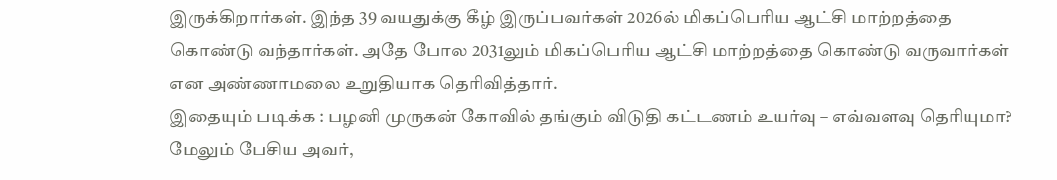இருக்கிறார்கள். இந்த 39 வயதுக்கு கீழ் இருப்பவர்கள் 2026ல் மிகப்பெரிய ஆட்சி மாற்றத்தை கொண்டு வந்தார்கள். அதே போல 2031லும் மிகப்பெரிய ஆட்சி மாற்றத்தை கொண்டு வருவார்கள் என அண்ணாமலை உறுதியாக தெரிவித்தார்.
இதையும் படிக்க : பழனி முருகன் கோவில் தங்கும் விடுதி கட்டணம் உயர்வு – எவ்வளவு தெரியுமா?
மேலும் பேசிய அவர்,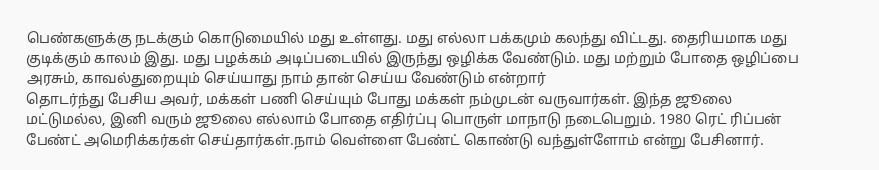பெண்களுக்கு நடக்கும் கொடுமையில் மது உள்ளது. மது எல்லா பக்கமும் கலந்து விட்டது. தைரியமாக மது குடிக்கும் காலம் இது. மது பழக்கம் அடிப்படையில் இருந்து ஒழிக்க வேண்டும். மது மற்றும் போதை ஒழிப்பை அரசும், காவல்துறையும் செய்யாது நாம் தான் செய்ய வேண்டும் என்றார்
தொடர்ந்து பேசிய அவர், மக்கள் பணி செய்யும் போது மக்கள் நம்முடன் வருவார்கள். இந்த ஜூலை மட்டுமல்ல, இனி வரும் ஜூலை எல்லாம் போதை எதிர்ப்பு பொருள் மாநாடு நடைபெறும். 1980 ரெட் ரிப்பன் பேண்ட் அமெரிக்கர்கள் செய்தார்கள்.நாம் வெள்ளை பேண்ட் கொண்டு வந்துள்ளோம் என்று பேசினார்.